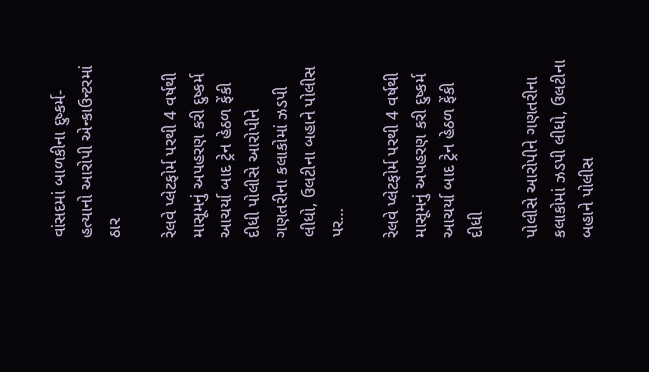વાંસદમાં બાળકીના દુષ્કર્મ-હત્યાનો આરોપી એન્કાઉન્ટરમાં ઠાર

રેલવે પ્લેટફોર્મ પરથી 4 વર્ષથી માસૂમનું અપહરણ કરી દુષ્કર્મ આચર્યા બાદ ટ્રેન હેઠળ ફેંકી દીધી પોલીસે આરોપીને ગણતરીના કલાકોમાં ઝડપી લીધો, ઉલટીના બહાને પોલીસ પર…

રેલવે પ્લેટફોર્મ પરથી 4 વર્ષથી માસૂમનું અપહરણ કરી દુષ્કર્મ આચર્યા બાદ ટ્રેન હેઠળ ફેંકી દીધી

પોલીસે આરોપીને ગણતરીના કલાકોમાં ઝડપી લીધો, ઉલટીના બહાને પોલીસ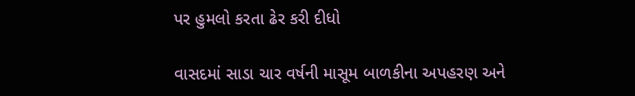પર હુમલો કરતા ઢેર કરી દીધો

વાસદમાં સાડા ચાર વર્ષની માસૂમ બાળકીના અપહરણ અને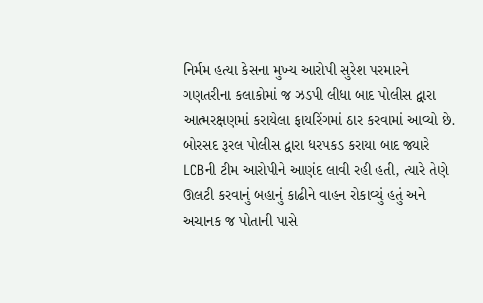નિર્મમ હત્યા કેસના મુખ્ય આરોપી સુરેશ પરમારને ગણતરીના કલાકોમાં જ ઝડપી લીધા બાદ પોલીસ દ્વારા આત્મરક્ષણમાં કરાયેલા ફાયરિંગમાં ઠાર કરવામાં આવ્યો છે. બોરસદ રૂરલ પોલીસ દ્વારા ધરપકડ કરાયા બાદ જ્યારે LCBની ટીમ આરોપીને આણંદ લાવી રહી હતી, ત્યારે તેણે ઊલટી કરવાનું બહાનું કાઢીને વાહન રોકાવ્યું હતું અને અચાનક જ પોતાની પાસે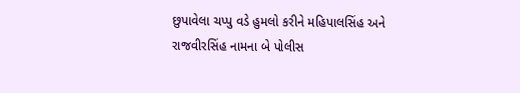છુપાવેલા ચપ્પુ વડે હુમલો કરીને મહિપાલસિંહ અને રાજવીરસિંહ નામના બે પોલીસ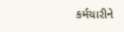કર્મચારીને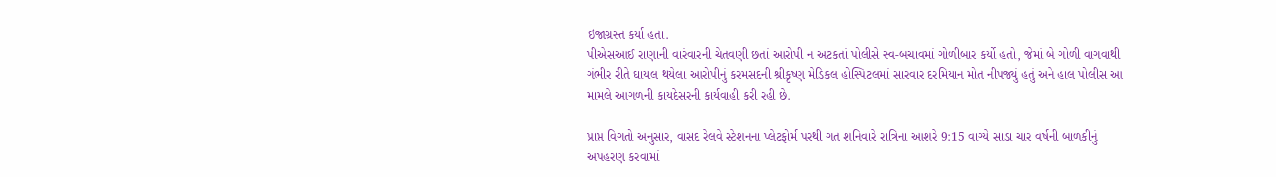ઇજાગ્રસ્ત કર્યા હતા.
પીએસઆઈ રાણાની વારંવારની ચેતવણી છતાં આરોપી ન અટકતાં પોલીસે સ્વ-બચાવમાં ગોળીબાર કર્યો હતો, જેમાં બે ગોળી વાગવાથી ગંભીર રીતે ઘાયલ થયેલા આરોપીનું કરમસદની શ્રીકૃષ્ણ મેડિકલ હોસ્પિટલમાં સારવાર દરમિયાન મોત નીપજ્યું હતું અને હાલ પોલીસ આ મામલે આગળની કાયદેસરની કાર્યવાહી કરી રહી છે.

પ્રાપ્ત વિગતો અનુસાર, વાસદ રેલવે સ્ટેશનના પ્લેટફોર્મ પરથી ગત શનિવારે રાત્રિના આશરે 9:15 વાગ્યે સાડા ચાર વર્ષની બાળકીનું અપહરણ કરવામાં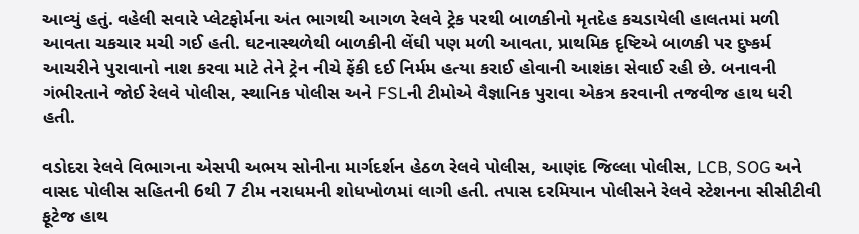આવ્યું હતું. વહેલી સવારે પ્લેટફોર્મના અંત ભાગથી આગળ રેલવે ટ્રેક પરથી બાળકીનો મૃતદેહ કચડાયેલી હાલતમાં મળી આવતા ચકચાર મચી ગઈ હતી. ઘટનાસ્થળેથી બાળકીની લેંઘી પણ મળી આવતા, પ્રાથમિક દૃષ્ટિએ બાળકી પર દુષ્કર્મ આચરીને પુરાવાનો નાશ કરવા માટે તેને ટ્રેન નીચે ફેંકી દઈ નિર્મમ હત્યા કરાઈ હોવાની આશંકા સેવાઈ રહી છે. બનાવની ગંભીરતાને જોઈ રેલવે પોલીસ, સ્થાનિક પોલીસ અને FSLની ટીમોએ વૈજ્ઞાનિક પુરાવા એકત્ર કરવાની તજવીજ હાથ ધરી હતી.

વડોદરા રેલવે વિભાગના એસપી અભય સોનીના માર્ગદર્શન હેઠળ રેલવે પોલીસ, આણંદ જિલ્લા પોલીસ, LCB, SOG અને વાસદ પોલીસ સહિતની 6થી 7 ટીમ નરાધમની શોધખોળમાં લાગી હતી. તપાસ દરમિયાન પોલીસને રેલવે સ્ટેશનના સીસીટીવી ફૂટેજ હાથ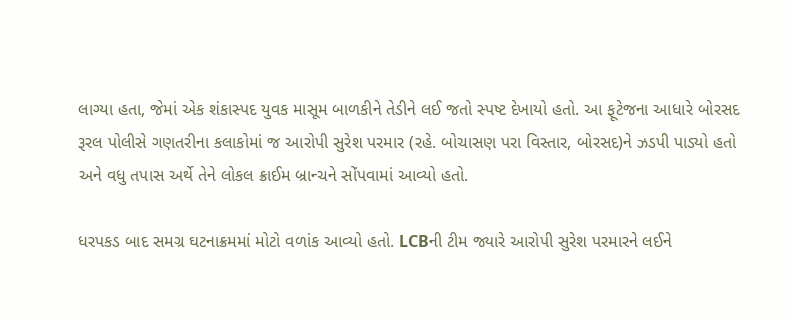લાગ્યા હતા, જેમાં એક શંકાસ્પદ યુવક માસૂમ બાળકીને તેડીને લઈ જતો સ્પષ્ટ દેખાયો હતો. આ ફૂટેજના આધારે બોરસદ રૂરલ પોલીસે ગણતરીના કલાકોમાં જ આરોપી સુરેશ પરમાર (રહે. બોચાસણ પરા વિસ્તાર, બોરસદ)ને ઝડપી પાડ્યો હતો અને વધુ તપાસ અર્થે તેને લોકલ ક્રાઈમ બ્રાન્ચને સોંપવામાં આવ્યો હતો.

ધરપકડ બાદ સમગ્ર ઘટનાક્રમમાં મોટો વળાંક આવ્યો હતો. LCBની ટીમ જ્યારે આરોપી સુરેશ પરમારને લઈને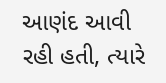આણંદ આવી રહી હતી, ત્યારે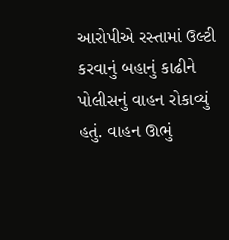આરોપીએ રસ્તામાં ઉલ્ટી કરવાનું બહાનું કાઢીને પોલીસનું વાહન રોકાવ્યું હતું. વાહન ઊભું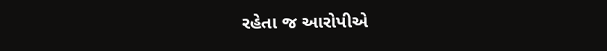રહેતા જ આરોપીએ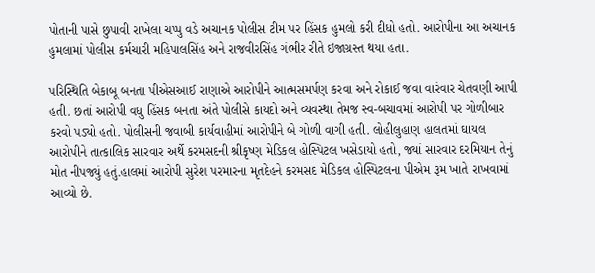પોતાની પાસે છુપાવી રાખેલા ચપ્પુ વડે અચાનક પોલીસ ટીમ પર હિંસક હુમલો કરી દીધો હતો. આરોપીના આ અચાનક હુમલામાં પોલીસ કર્મચારી મહિપાલસિંહ અને રાજવીરસિંહ ગંભીર રીતે ઇજાગ્રસ્ત થયા હતા.

પરિસ્થિતિ બેકાબૂ બનતા પીએસઆઈ રાણાએ આરોપીને આત્મસમર્પણ કરવા અને રોકાઈ જવા વારંવાર ચેતવણી આપી હતી. છતાં આરોપી વધુ હિંસક બનતા અંતે પોલીસે કાયદો અને વ્યવસ્થા તેમજ સ્વ-બચાવમાં આરોપી પર ગોળીબાર કરવો પડ્યો હતો. પોલીસની જવાબી કાર્યવાહીમાં આરોપીને બે ગોળી વાગી હતી. લોહીલુહાણ હાલતમાં ઘાયલ આરોપીને તાત્કાલિક સારવાર અર્થે કરમસદની શ્રીકૃષ્ણ મેડિકલ હોસ્પિટલ ખસેડાયો હતો, જ્યાં સારવાર દરમિયાન તેનું મોત નીપજ્યું હતું.હાલમાં આરોપી સુરેશ પરમારના મૃતદેહને કરમસદ મેડિકલ હોસ્પિટલના પીએમ રૂમ ખાતે રાખવામાં આવ્યો છે.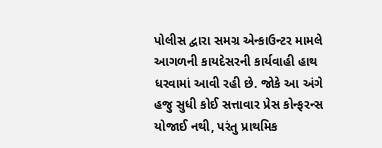પોલીસ દ્વારા સમગ્ર એન્કાઉન્ટર મામલે આગળની કાયદેસરની કાર્યવાહી હાથ ધરવામાં આવી રહી છે. જોકે આ અંગે હજુ સુધી કોઈ સત્તાવાર પ્રેસ કોન્ફરન્સ યોજાઈ નથી, પરંતુ પ્રાથમિક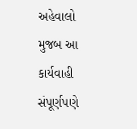અહેવાલો મુજબ આ કાર્યવાહી સંપૂર્ણપણે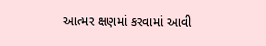આત્મર ક્ષણમાં કરવામાં આવી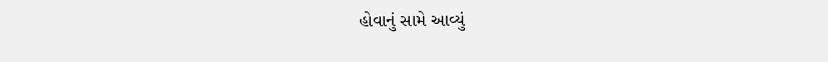હોવાનું સામે આવ્યું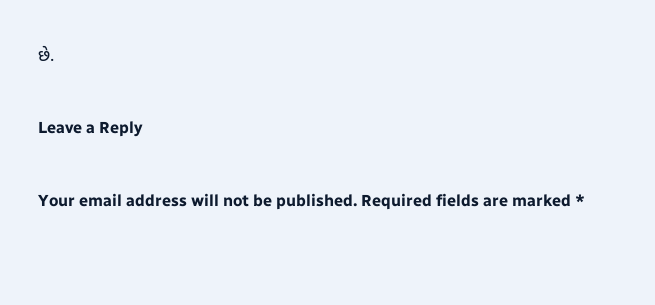છે.

Leave a Reply

Your email address will not be published. Required fields are marked *